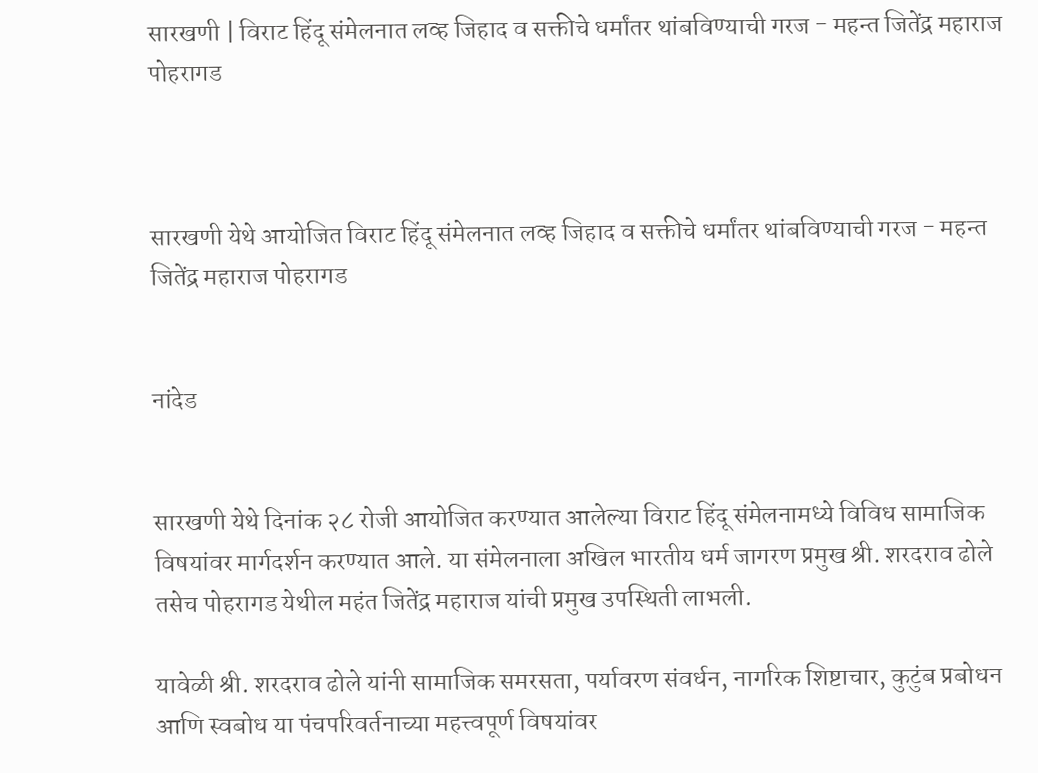सारखणी | विराट हिंदू संमेलनात लव्ह जिहाद व सक्तीचे धर्मांतर थांबविण्याची गरज - महन्त जितेंद्र महाराज पोहरागड



सारखणी येथे आयोजित विराट हिंदू संमेलनात लव्ह जिहाद व सक्तीचे धर्मांतर थांबविण्याची गरज - महन्त जितेंद्र महाराज पोहरागड


नांदेड


सारखणी येथे दिनांक २८ रोजी आयोजित करण्यात आलेल्या विराट हिंदू संमेलनामध्ये विविध सामाजिक विषयांवर मार्गदर्शन करण्यात आले. या संमेलनाला अखिल भारतीय धर्म जागरण प्रमुख श्री. शरदराव ढोले तसेच पोहरागड येथील महंत जितेंद्र महाराज यांची प्रमुख उपस्थिती लाभली.

यावेळी श्री. शरदराव ढोले यांनी सामाजिक समरसता, पर्यावरण संवर्धन, नागरिक शिष्टाचार, कुटुंब प्रबोधन आणि स्वबोध या पंचपरिवर्तनाच्या महत्त्वपूर्ण विषयांवर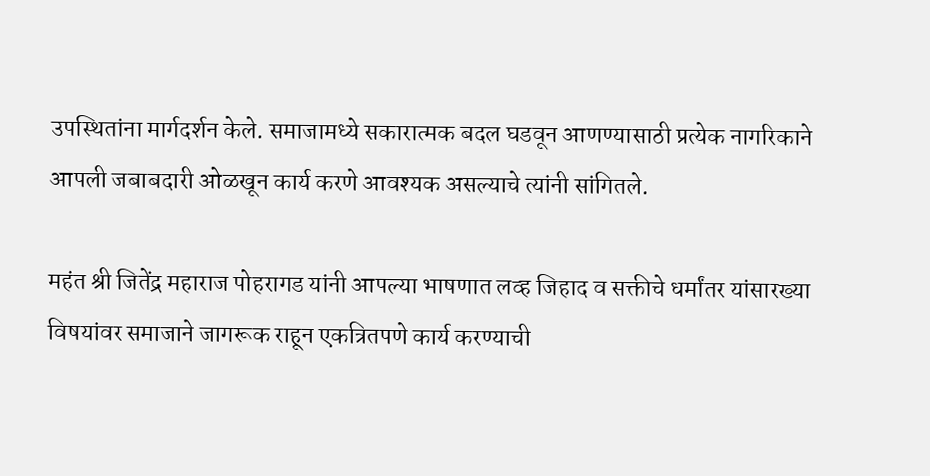उपस्थितांना मार्गदर्शन केले. समाजामध्ये सकारात्मक बदल घडवून आणण्यासाठी प्रत्येक नागरिकाने आपली जबाबदारी ओळखून कार्य करणे आवश्यक असल्याचे त्यांनी सांगितले.

महंत श्री जितेंद्र महाराज पोहरागड यांनी आपल्या भाषणात लव्ह जिहाद व सक्तीचे धर्मांतर यांसारख्या विषयांवर समाजाने जागरूक राहून एकत्रितपणे कार्य करण्याची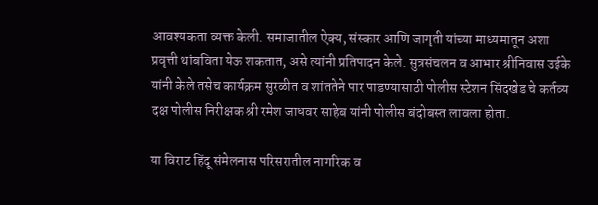आवश्यकता व्यक्त केली. समाजातील ऐक्य, संस्कार आणि जागृती यांच्या माध्यमातून अशा प्रवृत्ती थांबविता येऊ शकतात, असे त्यांनी प्रतिपादन केले. सुत्रसंचलन व आभार श्रीनिवास उईके यांनी केले तसेच कार्यक्रम सुरळीत व शांततेने पार पाडण्यासाठी पोलीस स्टेशन सिंदखेड चे कर्तव्य दक्ष पोलीस निरीक्षक श्री रमेश जाधवर साहेब यांनी पोलीस बंदोबस्त लावला होता.

या विराट हिंदू संमेलनास परिसरातील नागरिक व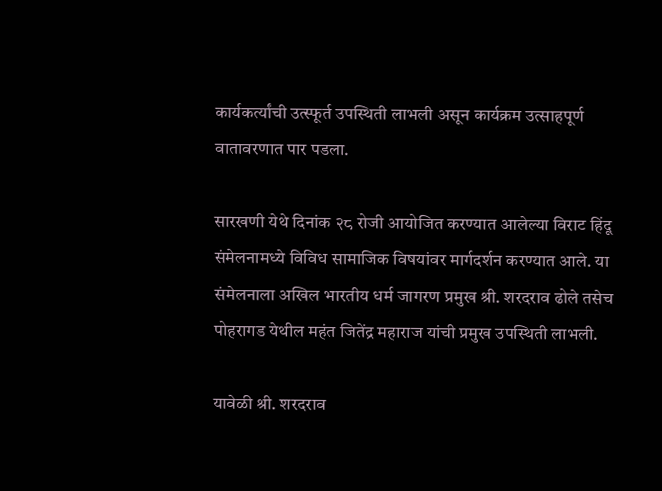कार्यकर्त्यांची उत्स्फूर्त उपस्थिती लाभली असून कार्यक्रम उत्साहपूर्ण वातावरणात पार पडला.

सारखणी येथे दिनांक २८ रोजी आयोजित करण्यात आलेल्या विराट हिंदू संमेलनामध्ये विविध सामाजिक विषयांवर मार्गदर्शन करण्यात आले. या संमेलनाला अखिल भारतीय धर्म जागरण प्रमुख श्री. शरदराव ढोले तसेच पोहरागड येथील महंत जितेंद्र महाराज यांची प्रमुख उपस्थिती लाभली.

यावेळी श्री. शरदराव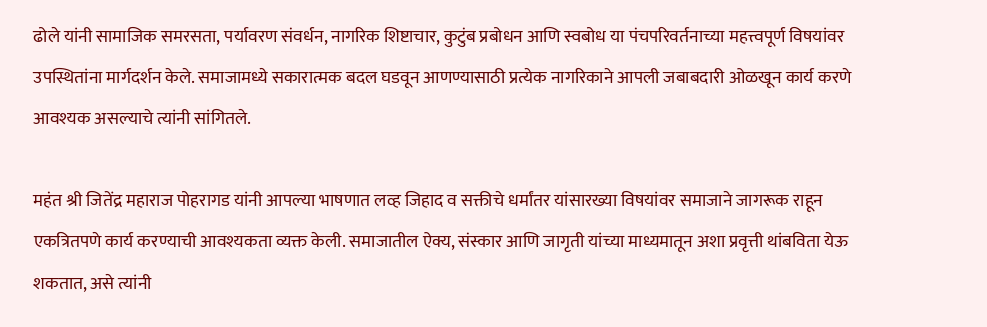ढोले यांनी सामाजिक समरसता, पर्यावरण संवर्धन, नागरिक शिष्टाचार, कुटुंब प्रबोधन आणि स्वबोध या पंचपरिवर्तनाच्या महत्त्वपूर्ण विषयांवर उपस्थितांना मार्गदर्शन केले. समाजामध्ये सकारात्मक बदल घडवून आणण्यासाठी प्रत्येक नागरिकाने आपली जबाबदारी ओळखून कार्य करणे आवश्यक असल्याचे त्यांनी सांगितले.

महंत श्री जितेंद्र महाराज पोहरागड यांनी आपल्या भाषणात लव्ह जिहाद व सक्तीचे धर्मांतर यांसारख्या विषयांवर समाजाने जागरूक राहून एकत्रितपणे कार्य करण्याची आवश्यकता व्यक्त केली. समाजातील ऐक्य, संस्कार आणि जागृती यांच्या माध्यमातून अशा प्रवृत्ती थांबविता येऊ शकतात, असे त्यांनी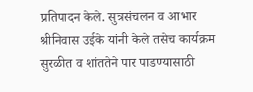प्रतिपादन केले. सुत्रसंचलन व आभार श्रीनिवास उईके यांनी केले तसेच कार्यक्रम सुरळीत व शांततेने पार पाडण्यासाठी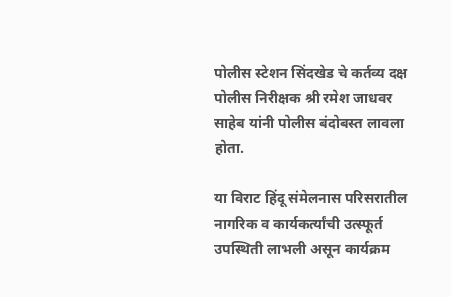पोलीस स्टेशन सिंदखेड चे कर्तव्य दक्ष पोलीस निरीक्षक श्री रमेश जाधवर साहेब यांनी पोलीस बंदोबस्त लावला होता.

या विराट हिंदू संमेलनास परिसरातील नागरिक व कार्यकर्त्यांची उत्स्फूर्त उपस्थिती लाभली असून कार्यक्रम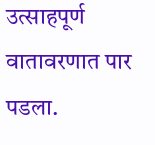उत्साहपूर्ण वातावरणात पार पडला.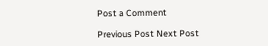Post a Comment

Previous Post Next Post